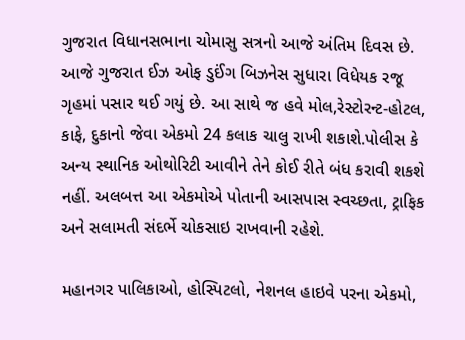ગુજરાત વિધાનસભાના ચોમાસુ સત્રનો આજે અંતિમ દિવસ છે. આજે ગુજરાત ઈઝ ઓફ ડુઈંગ બિઝનેસ સુધારા વિધેયક રજૂ ગૃહમાં પસાર થઈ ગયું છે. આ સાથે જ હવે મોલ,રેસ્ટોરન્ટ-હોટલ, કાફે, દુકાનો જેવા એકમો 24 કલાક ચાલુ રાખી શકાશે.પોલીસ કે અન્ય સ્થાનિક ઓથોરિટી આવીને તેને કોઈ રીતે બંધ કરાવી શકશે નહીં. અલબત્ત આ એકમોએ પોતાની આસપાસ સ્વચ્છતા, ટ્રાફિક અને સલામતી સંદર્ભે ચોકસાઇ રાખવાની રહેશે.

મહાનગર પાલિકાઓ, હોસ્પિટલો, નેશનલ હાઇવે પરના એકમો,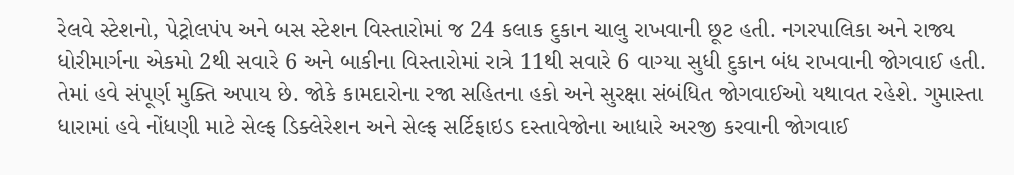રેલવે સ્ટેશનો, પેટ્રોલપંપ અને બસ સ્ટેશન વિસ્તારોમાં જ 24 કલાક દુકાન ચાલુ રાખવાની છૂટ હતી. નગરપાલિકા અને રાજ્ય ધોરીમાર્ગના એકમો 2થી સવારે 6 અને બાકીના વિસ્તારોમાં રાત્રે 11થી સવારે 6 વાગ્યા સુધી દુકાન બંધ રાખવાની જોગવાઈ હતી. તેમાં હવે સંપૂર્ણ મુક્તિ અપાય છે. જોકે કામદારોના રજા સહિતના હકો અને સુરક્ષા સંબંધિત જોગવાઈઓ યથાવત રહેશે. ગુમાસ્તા ધારામાં હવે નોંધણી માટે સેલ્ફ ડિક્લેરેશન અને સેલ્ફ સર્ટિફાઇડ દસ્તાવેજોના આધારે અરજી કરવાની જોગવાઈ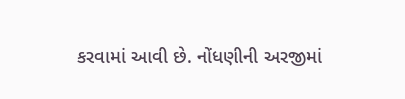કરવામાં આવી છે. નોંધણીની અરજીમાં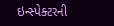ઇન્સ્પેક્ટરની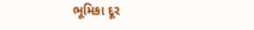ભૂમિકા દૂર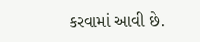કરવામાં આવી છે.